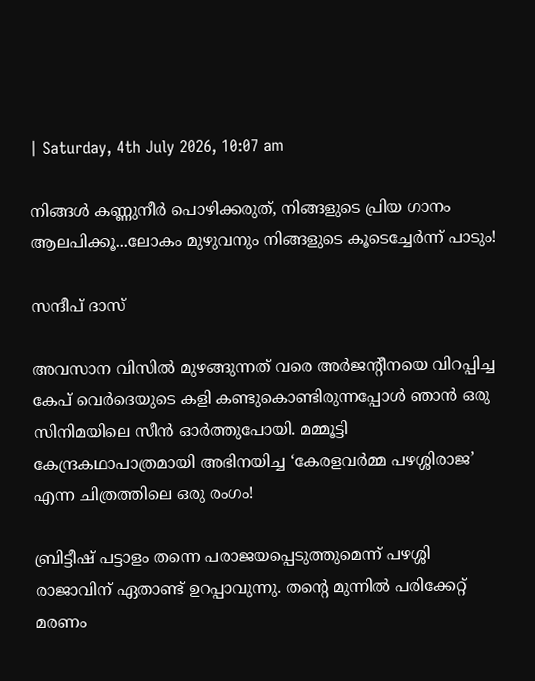| Saturday, 4th July 2026, 10:07 am

നിങ്ങള്‍ കണ്ണുനീര്‍ പൊഴിക്കരുത്, നിങ്ങളുടെ പ്രിയ ഗാനം ആലപിക്കൂ...ലോകം മുഴുവനും നിങ്ങളുടെ കൂടെച്ചേര്‍ന്ന് പാടും!

സന്ദീപ് ദാസ്

അവസാന വിസില്‍ മുഴങ്ങുന്നത് വരെ അര്‍ജന്റീനയെ വിറപ്പിച്ച കേപ് വെര്‍ദെയുടെ കളി കണ്ടുകൊണ്ടിരുന്നപ്പോള്‍ ഞാന്‍ ഒരു സിനിമയിലെ സീന്‍ ഓര്‍ത്തുപോയി. മമ്മൂട്ടി കേന്ദ്രകഥാപാത്രമായി അഭിനയിച്ച ‘കേരളവര്‍മ്മ പഴശ്ശിരാജ’ എന്ന ചിത്രത്തിലെ ഒരു രംഗം!

ബ്രിട്ടീഷ് പട്ടാളം തന്നെ പരാജയപ്പെടുത്തുമെന്ന് പഴശ്ശി രാജാവിന് ഏതാണ്ട് ഉറപ്പാവുന്നു. തന്റെ മുന്നില്‍ പരിക്കേറ്റ് മരണം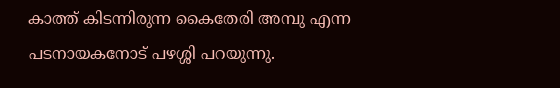കാത്ത് കിടന്നിരുന്ന കൈതേരി അമ്പു എന്ന പടനായകനോട് പഴശ്ശി പറയുന്നു.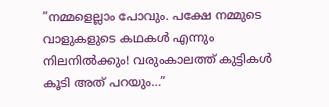”നമ്മളെല്ലാം പോവും. പക്ഷേ നമ്മുടെ വാളുകളുടെ കഥകള്‍ എന്നും നിലനില്‍ക്കും! വരുംകാലത്ത് കുട്ടികള്‍ കൂടി അത് പറയും…”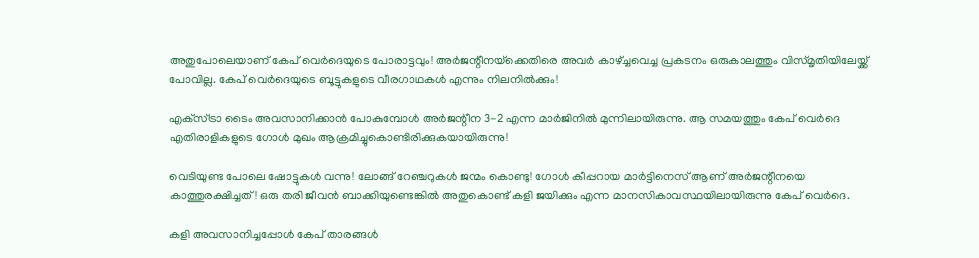അതുപോലെയാണ് കേപ് വെര്‍ദെയുടെ പോരാട്ടവും! അര്‍ജന്റീനയ്‌ക്കെതിരെ അവര്‍ കാഴ്ച്ചവെച്ച പ്രകടനം ഒരുകാലത്തും വിസ്മൃതിയിലേയ്ക്ക് പോവില്ല. കേപ് വെര്‍ദെയുടെ ബൂട്ടുകളുടെ വീരഗാഥകള്‍ എന്നും നിലനില്‍ക്കും!

എക്‌സ്ട്രാ ടൈം അവസാനിക്കാന്‍ പോകുമ്പോള്‍ അര്‍ജന്റീന 3-2 എന്ന മാര്‍ജിനില്‍ മുന്നിലായിരുന്നു. ആ സമയത്തും കേപ് വെര്‍ദെ എതിരാളികളുടെ ഗോള്‍ മുഖം ആക്രമിച്ചുകൊണ്ടിരിക്കുകയായിരുന്നു!

വെടിയുണ്ട പോലെ ഷോട്ടുകള്‍ വന്നു! ലോങ്ങ് റേഞ്ചറുകള്‍ ജന്മം കൊണ്ടു! ഗോള്‍ കീപ്പറായ മാര്‍ട്ടിനെസ് ആണ് അര്‍ജന്റീനയെ കാത്തുരക്ഷിച്ചത്! ഒരു തരി ജീവന്‍ ബാക്കിയുണ്ടെങ്കില്‍ അതുകൊണ്ട് കളി ജയിക്കും എന്ന മാനസികാവസ്ഥയിലായിരുന്നു കേപ് വെര്‍ദെ.

കളി അവസാനിച്ചപ്പോള്‍ കേപ് താരങ്ങള്‍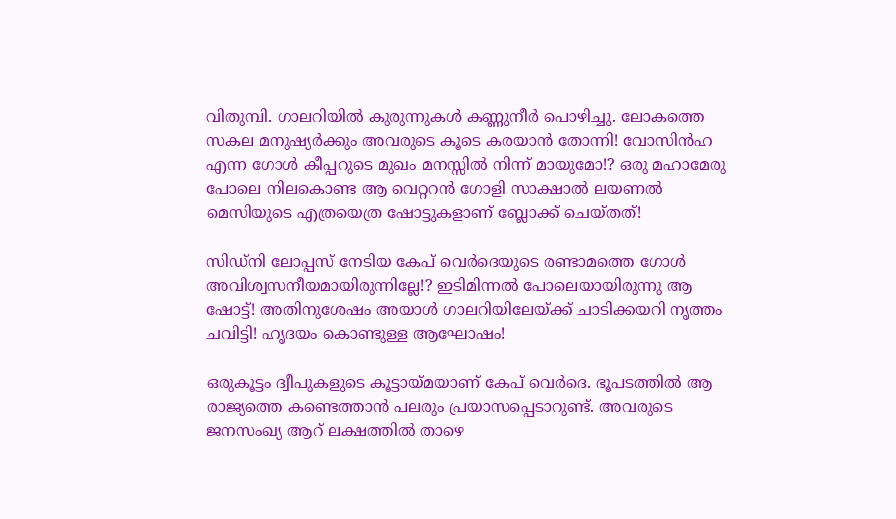വിതുമ്പി. ഗാലറിയില്‍ കുരുന്നുകള്‍ കണ്ണുനീര്‍ പൊഴിച്ചു. ലോകത്തെ സകല മനുഷ്യര്‍ക്കും അവരുടെ കൂടെ കരയാന്‍ തോന്നി! വോസിന്‍ഹ എന്ന ഗോള്‍ കീപ്പറുടെ മുഖം മനസ്സില്‍ നിന്ന് മായുമോ!? ഒരു മഹാമേരു പോലെ നിലകൊണ്ട ആ വെറ്ററന്‍ ഗോളി സാക്ഷാല്‍ ലയണല്‍ മെസിയുടെ എത്രയെത്ര ഷോട്ടുകളാണ് ബ്ലോക്ക് ചെയ്തത്!

സിഡ്‌നി ലോപ്പസ് നേടിയ കേപ് വെര്‍ദെയുടെ രണ്ടാമത്തെ ഗോള്‍ അവിശ്വസനീയമായിരുന്നില്ലേ!? ഇടിമിന്നല്‍ പോലെയായിരുന്നു ആ ഷോട്ട്! അതിനുശേഷം അയാള്‍ ഗാലറിയിലേയ്ക്ക് ചാടിക്കയറി നൃത്തം ചവിട്ടി! ഹൃദയം കൊണ്ടുള്ള ആഘോഷം!

ഒരുകൂട്ടം ദ്വീപുകളുടെ കൂട്ടായ്മയാണ് കേപ് വെര്‍ദെ. ഭൂപടത്തില്‍ ആ രാജ്യത്തെ കണ്ടെത്താന്‍ പലരും പ്രയാസപ്പെടാറുണ്ട്. അവരുടെ ജനസംഖ്യ ആറ് ലക്ഷത്തില്‍ താഴെ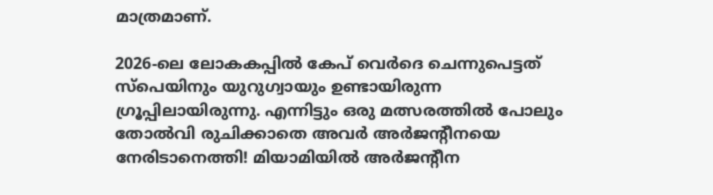മാത്രമാണ്.

2026-ലെ ലോകകപ്പില്‍ കേപ് വെര്‍ദെ ചെന്നുപെട്ടത് സ്‌പെയിനും യുറുഗ്വായും ഉണ്ടായിരുന്ന ഗ്രൂപ്പിലായിരുന്നു. എന്നിട്ടും ഒരു മത്സരത്തില്‍ പോലും തോല്‍വി രുചിക്കാതെ അവര്‍ അര്‍ജന്റീനയെ നേരിടാനെത്തി! മിയാമിയില്‍ അര്‍ജന്റീന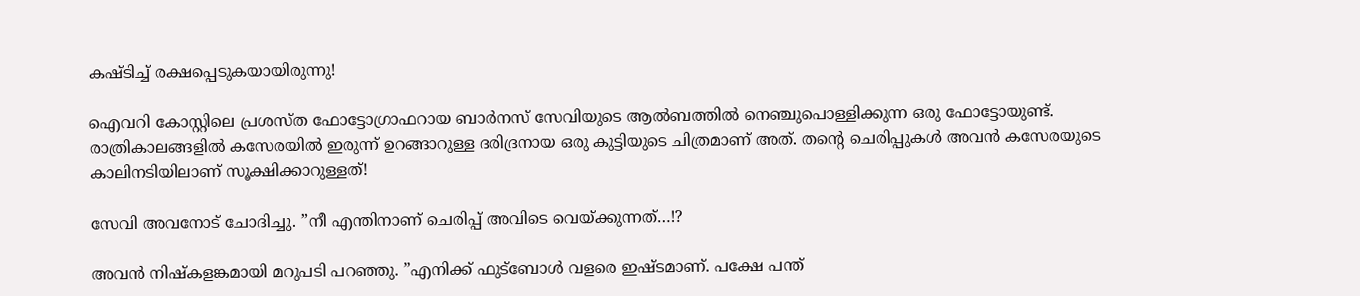കഷ്ടിച്ച് രക്ഷപ്പെടുകയായിരുന്നു!

ഐവറി കോസ്റ്റിലെ പ്രശസ്ത ഫോട്ടോഗ്രാഫറായ ബാര്‍നസ് സേവിയുടെ ആല്‍ബത്തില്‍ നെഞ്ചുപൊള്ളിക്കുന്ന ഒരു ഫോട്ടോയുണ്ട്. രാത്രികാലങ്ങളില്‍ കസേരയില്‍ ഇരുന്ന് ഉറങ്ങാറുള്ള ദരിദ്രനായ ഒരു കുട്ടിയുടെ ചിത്രമാണ് അത്. തന്റെ ചെരിപ്പുകള്‍ അവന്‍ കസേരയുടെ കാലിനടിയിലാണ് സൂക്ഷിക്കാറുള്ളത്!

സേവി അവനോട് ചോദിച്ചു. ”നീ എന്തിനാണ് ചെരിപ്പ് അവിടെ വെയ്ക്കുന്നത്…!?

അവന്‍ നിഷ്‌കളങ്കമായി മറുപടി പറഞ്ഞു. ”എനിക്ക് ഫുട്‌ബോള്‍ വളരെ ഇഷ്ടമാണ്. പക്ഷേ പന്ത്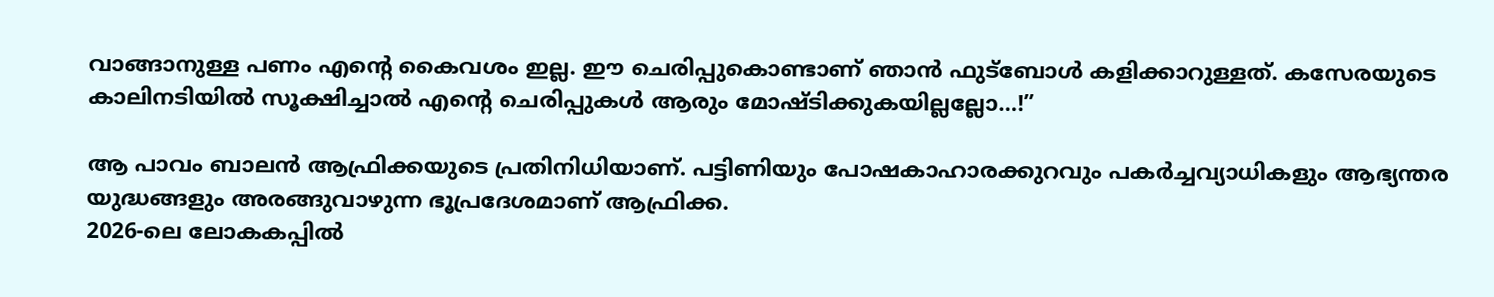വാങ്ങാനുള്ള പണം എന്റെ കൈവശം ഇല്ല. ഈ ചെരിപ്പുകൊണ്ടാണ് ഞാന്‍ ഫുട്‌ബോള്‍ കളിക്കാറുള്ളത്. കസേരയുടെ കാലിനടിയില്‍ സൂക്ഷിച്ചാല്‍ എന്റെ ചെരിപ്പുകള്‍ ആരും മോഷ്ടിക്കുകയില്ലല്ലോ…!”

ആ പാവം ബാലന്‍ ആഫ്രിക്കയുടെ പ്രതിനിധിയാണ്. പട്ടിണിയും പോഷകാഹാരക്കുറവും പകര്‍ച്ചവ്യാധികളും ആഭ്യന്തര യുദ്ധങ്ങളും അരങ്ങുവാഴുന്ന ഭൂപ്രദേശമാണ് ആഫ്രിക്ക.
2026-ലെ ലോകകപ്പില്‍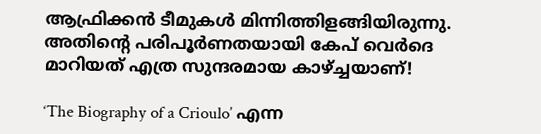ആഫ്രിക്കന്‍ ടീമുകള്‍ മിന്നിത്തിളങ്ങിയിരുന്നു. അതിന്റെ പരിപൂര്‍ണതയായി കേപ് വെര്‍ദെ മാറിയത് എത്ര സുന്ദരമായ കാഴ്ച്ചയാണ്!

‘The Biography of a Crioulo’ എന്ന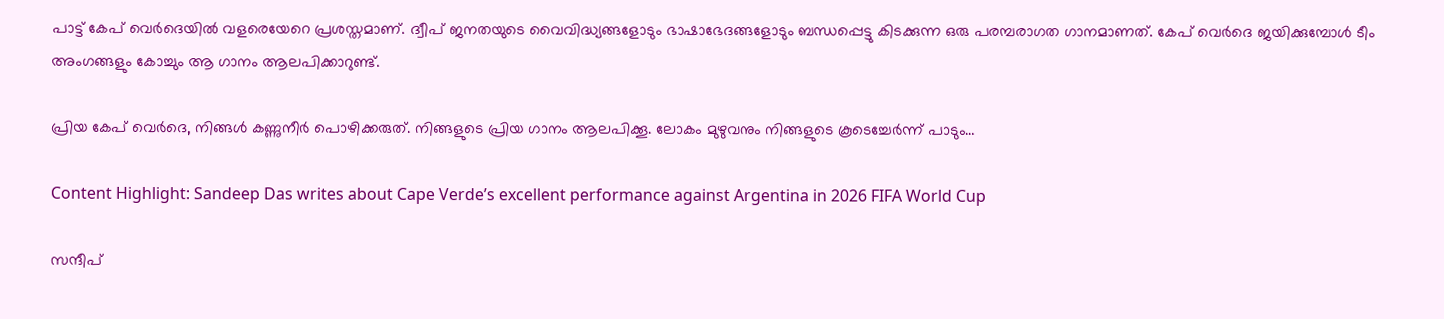പാട്ട് കേപ് വെര്‍ദെയില്‍ വളരെയേറെ പ്രശസ്തമാണ്. ദ്വീപ് ജനതയുടെ വൈവിദ്ധ്യങ്ങളോടും ഭാഷാഭേദങ്ങളോടും ബന്ധപ്പെട്ടു കിടക്കുന്ന ഒരു പരമ്പരാഗത ഗാനമാണത്. കേപ് വെര്‍ദെ ജയിക്കുമ്പോള്‍ ടീം അംഗങ്ങളും കോച്ചും ആ ഗാനം ആലപിക്കാറുണ്ട്.

പ്രിയ കേപ് വെര്‍ദെ, നിങ്ങള്‍ കണ്ണുനീര്‍ പൊഴിക്കരുത്. നിങ്ങളുടെ പ്രിയ ഗാനം ആലപിക്കൂ. ലോകം മുഴുവനും നിങ്ങളുടെ കൂടെച്ചേര്‍ന്ന് പാടും…

Content Highlight: Sandeep Das writes about Cape Verde’s excellent performance against Argentina in 2026 FIFA World Cup

സന്ദീപ്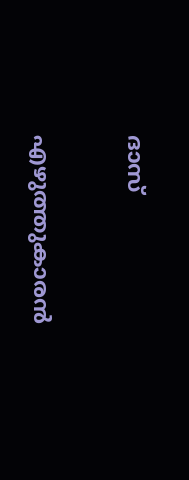ദാസ്

എഴുത്തുകാരന്‍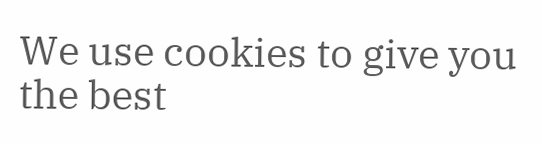We use cookies to give you the best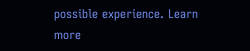possible experience. Learn more